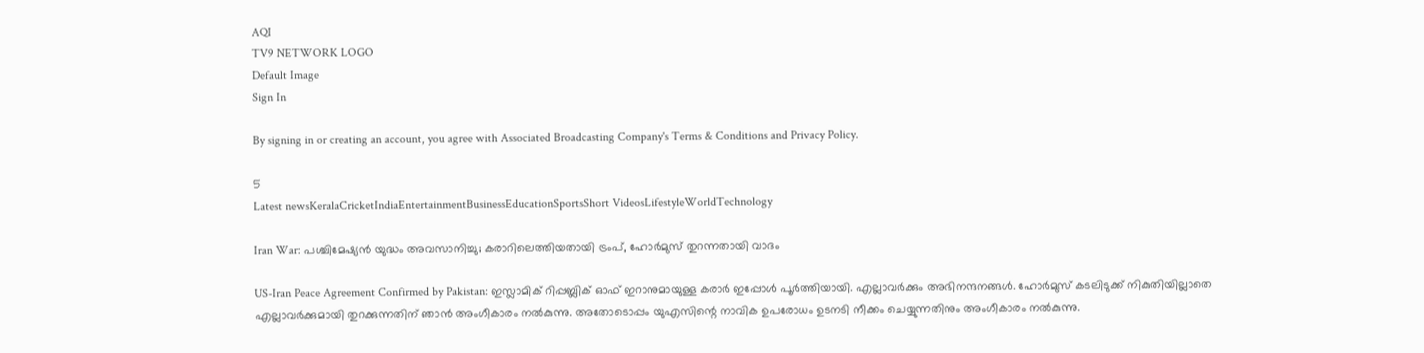AQI
TV9 NETWORK LOGO
Default Image
Sign In

By signing in or creating an account, you agree with Associated Broadcasting Company's Terms & Conditions and Privacy Policy.

5
Latest newsKeralaCricketIndiaEntertainmentBusinessEducationSportsShort VideosLifestyleWorldTechnology

Iran War: പശ്ചിമേഷ്യന്‍ യുദ്ധം അവസാനിച്ചു; കരാറിലെത്തിയതായി ട്രംപ്, ഹോര്‍മുസ് തുറന്നതായി വാദം

US-Iran Peace Agreement Confirmed by Pakistan: ഇസ്ലാമിക് റിപ്പബ്ലിക് ഓഫ് ഇറാനുമായുള്ള കരാര്‍ ഇപ്പോള്‍ പൂര്‍ത്തിയായി. എല്ലാവര്‍ക്കും അഭിനന്ദനങ്ങള്‍. ഹോര്‍മുസ് കടലിടുക്ക് നികുതിയില്ലാതെ എല്ലാവര്‍ക്കുമായി തുറക്കുന്നതിന് ഞാന്‍ അംഗീകാരം നല്‍കുന്നു. അതോടൊപ്പം യുഎസിന്റെ നാവിക ഉപരോധം ഉടനടി നീക്കം ചെയ്യുന്നതിനും അംഗീകാരം നല്‍കുന്നു.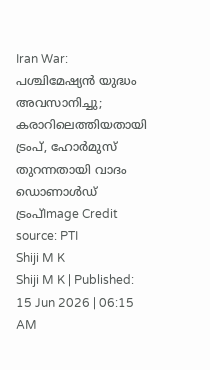Iran War: പശ്ചിമേഷ്യന്‍ യുദ്ധം അവസാനിച്ചു; കരാറിലെത്തിയതായി ട്രംപ്, ഹോര്‍മുസ് തുറന്നതായി വാദം
ഡൊണാൾഡ് ട്രംപ്Image Credit source: PTI
Shiji M K
Shiji M K | Published: 15 Jun 2026 | 06:15 AM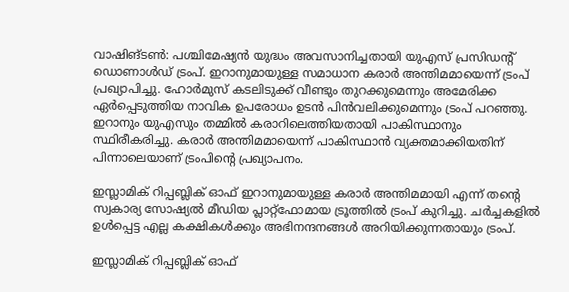വാഷിങ്ടണ്‍: പശ്ചിമേഷ്യന്‍ യുദ്ധം അവസാനിച്ചതായി യുഎസ് പ്രസിഡന്റ് ഡൊണാള്‍ഡ് ട്രംപ്. ഇറാനുമായുള്ള സമാധാന കരാര്‍ അന്തിമമായെന്ന് ട്രംപ് പ്രഖ്യാപിച്ചു. ഹോര്‍മുസ് കടലിടുക്ക് വീണ്ടും തുറക്കുമെന്നും അമേരിക്ക ഏര്‍പ്പെടുത്തിയ നാവിക ഉപരോധം ഉടന്‍ പിന്‍വലിക്കുമെന്നും ട്രംപ് പറഞ്ഞു. ഇറാനും യുഎസും തമ്മില്‍ കരാറിലെത്തിയതായി പാകിസ്ഥാനും സ്ഥിരീകരിച്ചു. കരാര്‍ അന്തിമമായെന്ന് പാകിസ്ഥാന്‍ വ്യക്തമാക്കിയതിന് പിന്നാലെയാണ് ട്രംപിന്റെ പ്രഖ്യാപനം.

ഇസ്ലാമിക് റിപ്പബ്ലിക് ഓഫ് ഇറാനുമായുള്ള കരാര്‍ അന്തിമമായി എന്ന് തന്റെ സ്വകാര്യ സോഷ്യല്‍ മീഡിയ പ്ലാറ്റ്‌ഫോമായ ട്രൂത്തില്‍ ട്രംപ് കുറിച്ചു. ചര്‍ച്ചകളില്‍ ഉള്‍പ്പെട്ട എല്ല കക്ഷികള്‍ക്കും അഭിനന്ദനങ്ങള്‍ അറിയിക്കുന്നതായും ട്രംപ്.

ഇസ്ലാമിക് റിപ്പബ്ലിക് ഓഫ്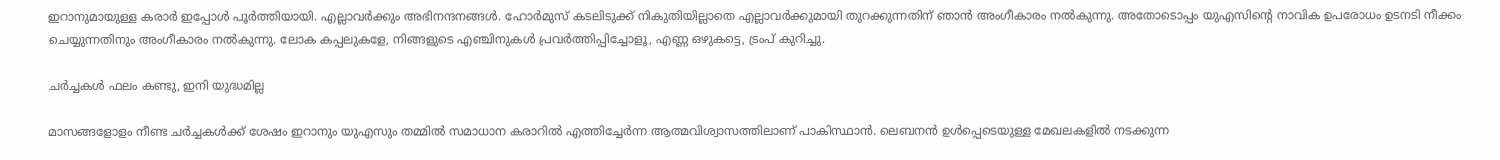ഇറാനുമായുള്ള കരാര്‍ ഇപ്പോള്‍ പൂര്‍ത്തിയായി. എല്ലാവര്‍ക്കും അഭിനന്ദനങ്ങള്‍. ഹോര്‍മുസ് കടലിടുക്ക് നികുതിയില്ലാതെ എല്ലാവര്‍ക്കുമായി തുറക്കുന്നതിന് ഞാന്‍ അംഗീകാരം നല്‍കുന്നു. അതോടൊപ്പം യുഎസിന്റെ നാവിക ഉപരോധം ഉടനടി നീക്കം ചെയ്യുന്നതിനും അംഗീകാരം നല്‍കുന്നു. ലോക കപ്പലുകളേ, നിങ്ങളുടെ എഞ്ചിനുകള്‍ പ്രവര്‍ത്തിപ്പിച്ചോളൂ, എണ്ണ ഒഴുകട്ടെ, ട്രംപ് കുറിച്ചു.

ചര്‍ച്ചകള്‍ ഫലം കണ്ടു, ഇനി യുദ്ധമില്ല

മാസങ്ങളോളം നീണ്ട ചര്‍ച്ചകള്‍ക്ക് ശേഷം ഇറാനും യുഎസും തമ്മില്‍ സമാധാന കരാറില്‍ എത്തിച്ചേര്‍ന്ന ആത്മവിശ്വാസത്തിലാണ് പാകിസ്ഥാന്‍. ലെബനന്‍ ഉള്‍പ്പെടെയുള്ള മേഖലകളില്‍ നടക്കുന്ന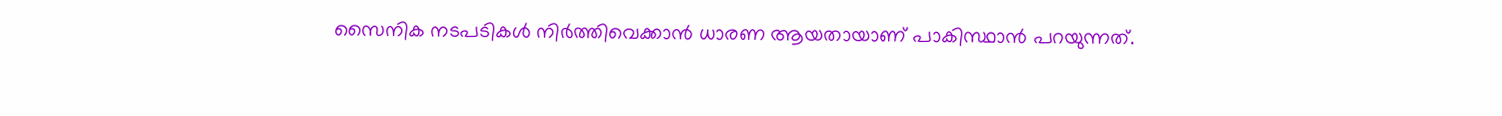സൈനിക നടപടികള്‍ നിര്‍ത്തിവെക്കാന്‍ ധാരണ ആയതായാണ് പാകിസ്ഥാന്‍ പറയുന്നത്.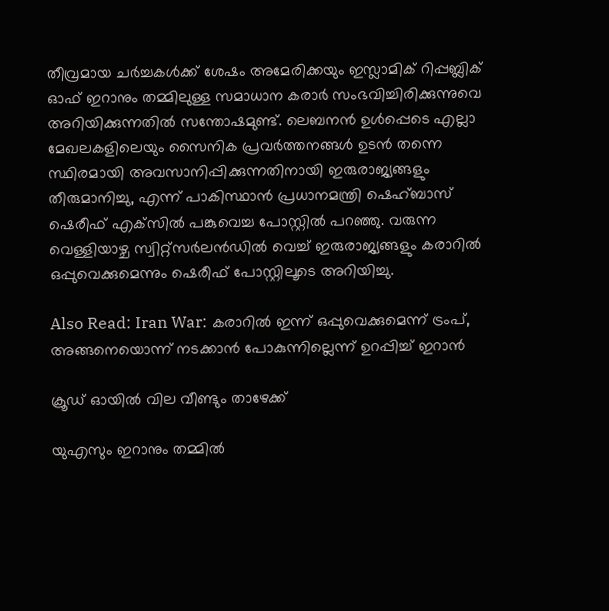തീവ്രമായ ചര്‍ച്ചകള്‍ക്ക് ശേഷം അമേരിക്കയും ഇസ്ലാമിക് റിപ്പബ്ലിക് ഓഫ് ഇറാനും തമ്മിലുള്ള സമാധാന കരാര്‍ സംഭവിച്ചിരിക്കുന്നുവെ അറിയിക്കുന്നതില്‍ സന്തോഷമുണ്ട്. ലെബനന്‍ ഉള്‍പ്പെടെ എല്ലാ മേഖലകളിലെയും സൈനിക പ്രവര്‍ത്തനങ്ങള്‍ ഉടന്‍ തന്നെ സ്ഥിരമായി അവസാനിപ്പിക്കുന്നതിനായി ഇരുരാജ്യങ്ങളും തീരുമാനിച്ചു, എന്ന് പാകിസ്ഥാന്‍ പ്രധാനമന്ത്രി ഷെഹ്ബാസ് ഷെരീഫ് എക്‌സില്‍ പങ്കുവെച്ച പോസ്റ്റില്‍ പറഞ്ഞു. വരുന്ന വെള്ളിയാഴ്ച സ്വിറ്റ്‌സര്‍ലന്‍ഡില്‍ വെച്ച് ഇരുരാജ്യങ്ങളും കരാറില്‍ ഒപ്പുവെക്കുമെന്നും ഷെരീഫ് പോസ്റ്റിലൂടെ അറിയിച്ചു.

Also Read: Iran War: കരാറില്‍ ഇന്ന് ഒപ്പുവെക്കുമെന്ന് ട്രംപ്, അങ്ങനെയൊന്ന് നടക്കാന്‍ പോകുന്നില്ലെന്ന് ഉറപ്പിച്ച് ഇറാന്‍

ക്രൂഡ് ഓയില്‍ വില വീണ്ടും താഴേക്ക്

യുഎസും ഇറാനും തമ്മില്‍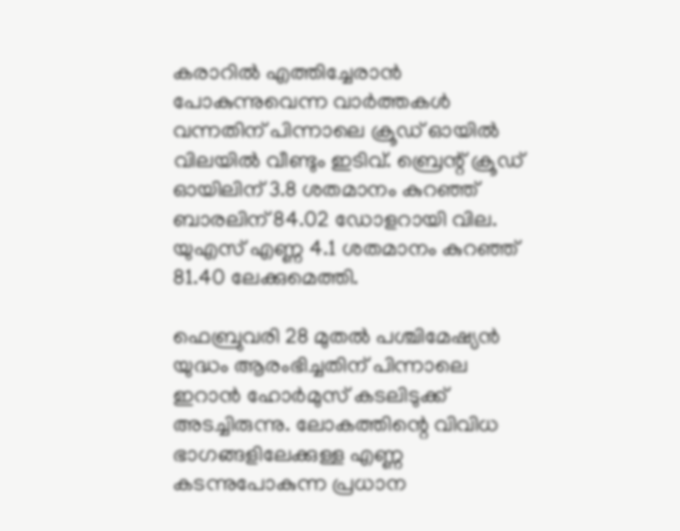കരാറില്‍ എത്തിച്ചേരാന്‍ പോകുന്നുവെന്ന വാര്‍ത്തകള്‍ വന്നതിന് പിന്നാലെ ക്രൂഡ് ഓയില്‍ വിലയില്‍ വീണ്ടും ഇടിവ്. ബ്രെന്റ് ക്രൂഡ് ഓയിലിന് 3.8 ശതമാനം കുറഞ്ഞ് ബാരലിന് 84.02 ഡോളറായി വില. യുഎസ് എണ്ണ 4.1 ശതമാനം കുറഞ്ഞ് 81.40 ലേക്കുമെത്തി.

ഫെബ്രുവരി 28 മുതല്‍ പശ്ചിമേഷ്യന്‍ യുദ്ധം ആരംഭിച്ചതിന് പിന്നാലെ ഇറാന്‍ ഹോര്‍മുസ് കടലിടുക്ക് അടച്ചിരുന്നു. ലോകത്തിന്റെ വിവിധ ഭാഗങ്ങളിലേക്കുള്ള എണ്ണ കടന്നുപോകുന്ന പ്രധാന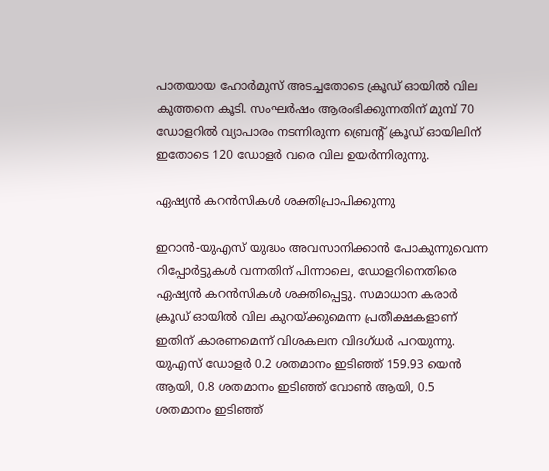പാതയായ ഹോര്‍മുസ് അടച്ചതോടെ ക്രൂഡ് ഓയില്‍ വില കുത്തനെ കൂടി. സംഘര്‍ഷം ആരംഭിക്കുന്നതിന് മുമ്പ് 70 ഡോളറില്‍ വ്യാപാരം നടന്നിരുന്ന ബ്രെന്റ് ക്രൂഡ് ഓയിലിന് ഇതോടെ 120 ഡോളര്‍ വരെ വില ഉയര്‍ന്നിരുന്നു.

ഏഷ്യന്‍ കറന്‍സികള്‍ ശക്തിപ്രാപിക്കുന്നു

ഇറാന്‍-യുഎസ് യുദ്ധം അവസാനിക്കാന്‍ പോകുന്നുവെന്ന റിപ്പോര്‍ട്ടുകള്‍ വന്നതിന് പിന്നാലെ, ഡോളറിനെതിരെ ഏഷ്യന്‍ കറന്‍സികള്‍ ശക്തിപ്പെട്ടു. സമാധാന കരാര്‍ ക്രൂഡ് ഓയില്‍ വില കുറയ്ക്കുമെന്ന പ്രതീക്ഷകളാണ് ഇതിന് കാരണമെന്ന് വിശകലന വിദഗ്ധര്‍ പറയുന്നു. യുഎസ് ഡോളര്‍ 0.2 ശതമാനം ഇടിഞ്ഞ് 159.93 യെന്‍ ആയി, 0.8 ശതമാനം ഇടിഞ്ഞ് വോണ്‍ ആയി, 0.5 ശതമാനം ഇടിഞ്ഞ്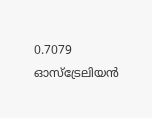0.7079 ഓസ്‌ട്രേലിയന്‍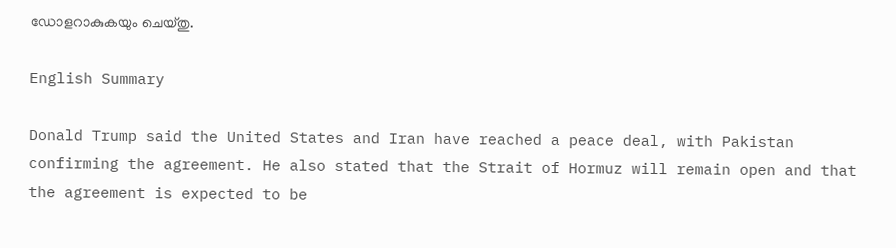ഡോളറാകുകയും ചെയ്തു.

English Summary

Donald Trump said the United States and Iran have reached a peace deal, with Pakistan confirming the agreement. He also stated that the Strait of Hormuz will remain open and that the agreement is expected to be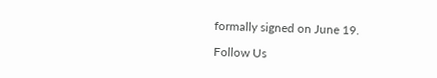formally signed on June 19.

Follow Us